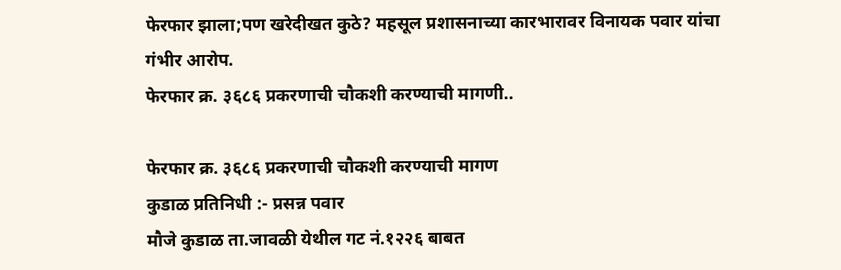फेरफार झाला;पण खरेदीखत कुठे? महसूल प्रशासनाच्या कारभारावर विनायक पवार यांचा गंभीर आरोप.
फेरफार क्र. ३६८६ प्रकरणाची चौकशी करण्याची मागणी..

फेरफार क्र. ३६८६ प्रकरणाची चौकशी करण्याची मागण
कुडाळ प्रतिनिधी :- प्रसन्न पवार
मौजे कुडाळ ता.जावळी येथील गट नं.१२२६ बाबत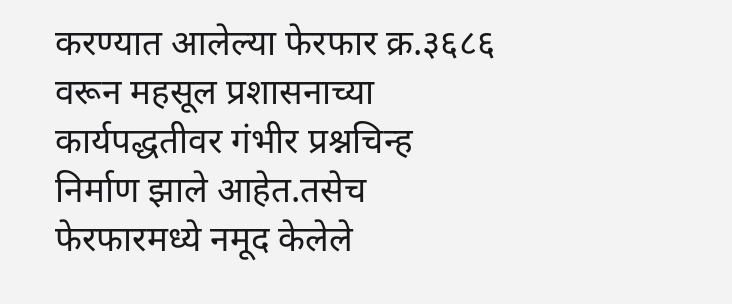करण्यात आलेल्या फेरफार क्र.३६८६ वरून महसूल प्रशासनाच्या कार्यपद्धतीवर गंभीर प्रश्नचिन्ह निर्माण झाले आहेत.तसेच फेरफारमध्ये नमूद केलेले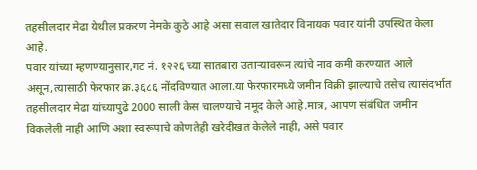तहसीलदार मेढा येथील प्रकरण नेमके कुठे आहे असा सवाल खातेदार विनायक पवार यांनी उपस्थित केला आहे.
पवार यांच्या म्हणण्यानुसार,गट नं. १२२६ च्या सातबारा उताऱ्यावरून त्यांचे नाव कमी करण्यात आले असून,त्यासाठी फेरफार क्र.३६८६ नोंदविण्यात आला.या फेरफारमध्ये जमीन विक्री झाल्याचे तसेच त्यासंदर्भात तहसीलदार मेढा यांच्यापुढे 2000 साली केस चालण्याचे नमूद केले आहे.मात्र, आपण संबंधित जमीन विकलेली नाही आणि अशा स्वरूपाचे कोणतेही खरेदीखत केलेले नाही, असे पवार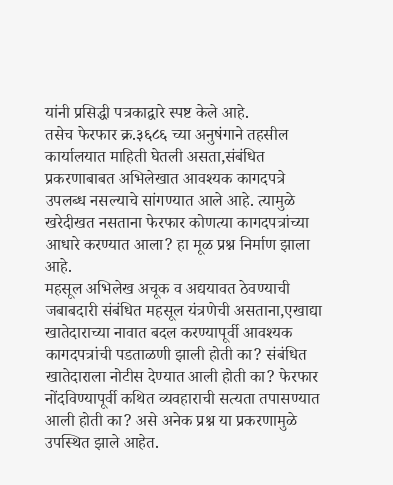यांनी प्रसिद्धी पत्रकाद्वारे स्पष्ट केले आहे.
तसेच फेरफार क्र.३६८६ च्या अनुषंगाने तहसील कार्यालयात माहिती घेतली असता,संबंधित प्रकरणाबाबत अभिलेखात आवश्यक कागदपत्रे उपलब्ध नसल्याचे सांगण्यात आले आहे. त्यामुळे खरेदीखत नसताना फेरफार कोणत्या कागदपत्रांच्या आधारे करण्यात आला? हा मूळ प्रश्न निर्माण झाला आहे.
महसूल अभिलेख अचूक व अद्ययावत ठेवण्याची जबाबदारी संबंधित महसूल यंत्रणेची असताना,एखाद्या खातेदाराच्या नावात बदल करण्यापूर्वी आवश्यक कागदपत्रांची पडताळणी झाली होती का? संबंधित खातेदाराला नोटीस देण्यात आली होती का? फेरफार नोंदविण्यापूर्वी कथित व्यवहाराची सत्यता तपासण्यात आली होती का? असे अनेक प्रश्न या प्रकरणामुळे उपस्थित झाले आहेत.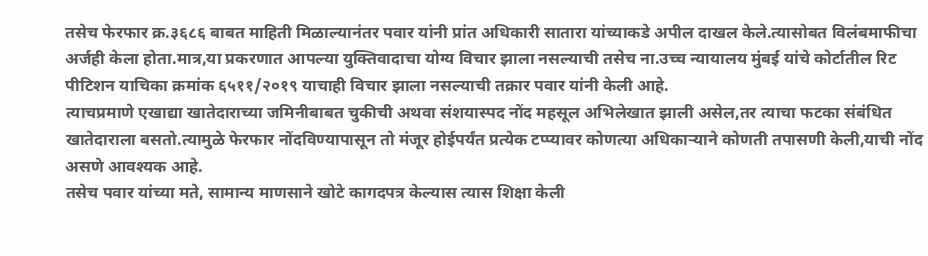तसेच फेरफार क्र.३६८६ बाबत माहिती मिळाल्यानंतर पवार यांनी प्रांत अधिकारी सातारा यांच्याकडे अपील दाखल केले.त्यासोबत विलंबमाफीचा अर्जही केला होता.मात्र,या प्रकरणात आपल्या युक्तिवादाचा योग्य विचार झाला नसल्याची तसेच ना.उच्च न्यायालय मुंबई यांचे कोर्टातील रिट पीटिशन याचिका क्रमांक ६५११/२०१९ याचाही विचार झाला नसल्याची तक्रार पवार यांनी केली आहे.
त्याचप्रमाणे एखाद्या खातेदाराच्या जमिनीबाबत चुकीची अथवा संशयास्पद नोंद महसूल अभिलेखात झाली असेल,तर त्याचा फटका संबंधित खातेदाराला बसतो.त्यामुळे फेरफार नोंदविण्यापासून तो मंजूर होईपर्यंत प्रत्येक टप्प्यावर कोणत्या अधिकाऱ्याने कोणती तपासणी केली,याची नोंद असणे आवश्यक आहे.
तसेच पवार यांच्या मते, सामान्य माणसाने खोटे कागदपत्र केल्यास त्यास शिक्षा केली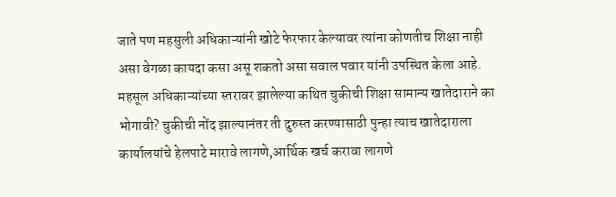जाते पण महसुली अधिकाऱ्यांनी खोटे फेरफार केल्यावर त्यांना कोणतीच शिक्षा नाही असा वेगळा कायदा कसा असू शकतो असा सवाल पवार यांनी उपस्थित केला आहे.
महसूल अधिकाऱ्यांच्या स्तरावर झालेल्या कथित चुकीची शिक्षा सामान्य खातेदाराने का भोगावी? चुकीची नोंद झाल्यानंतर ती दुरुस्त करण्यासाठी पुन्हा त्याच खातेदाराला कार्यालयांचे हेलपाटे मारावे लागणे,आर्थिक खर्च करावा लागणे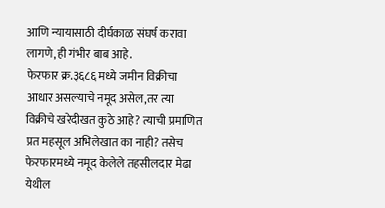आणि न्यायासाठी दीर्घकाळ संघर्ष करावा लागणे,ही गंभीर बाब आहे.
फेरफार क्र.३६८६ मध्ये जमीन विक्रीचा आधार असल्याचे नमूद असेल,तर त्या विक्रीचे खरेदीखत कुठे आहे? त्याची प्रमाणित प्रत महसूल अभिलेखात का नाही? तसेच फेरफारमध्ये नमूद केलेले तहसीलदार मेढा येथील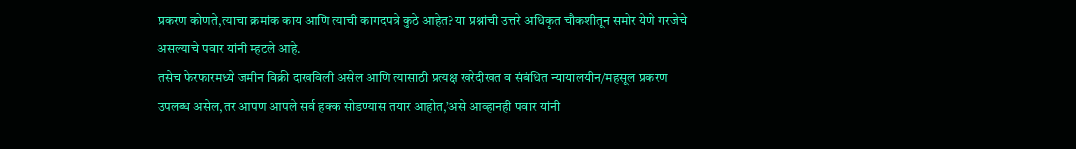प्रकरण कोणते,त्याचा क्रमांक काय आणि त्याची कागदपत्रे कुठे आहेत? या प्रश्नांची उत्तरे अधिकृत चौकशीतून समोर येणे गरजेचे असल्याचे पवार यांनी म्हटले आहे.
तसेच फेरफारमध्ये जमीन विक्री दाखविली असेल आणि त्यासाठी प्रत्यक्ष खरेदीखत व संबंधित न्यायालयीन/महसूल प्रकरण उपलब्ध असेल,तर आपण आपले सर्व हक्क सोडण्यास तयार आहोत,’असे आव्हानही पवार यांनी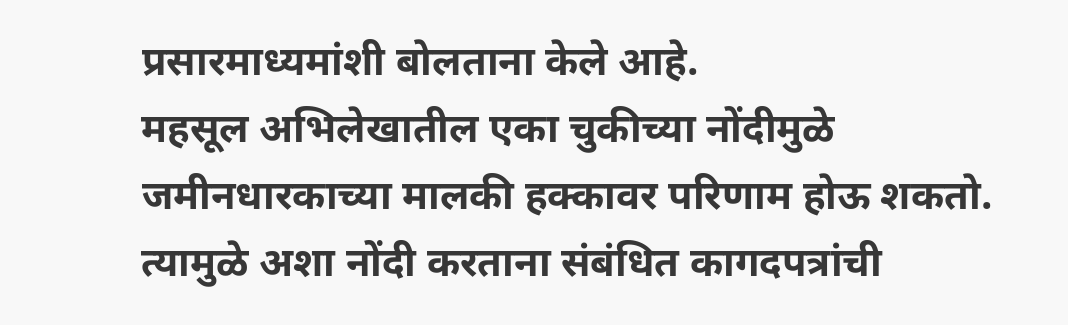प्रसारमाध्यमांशी बोलताना केले आहे.
महसूल अभिलेखातील एका चुकीच्या नोंदीमुळे जमीनधारकाच्या मालकी हक्कावर परिणाम होऊ शकतो. त्यामुळे अशा नोंदी करताना संबंधित कागदपत्रांची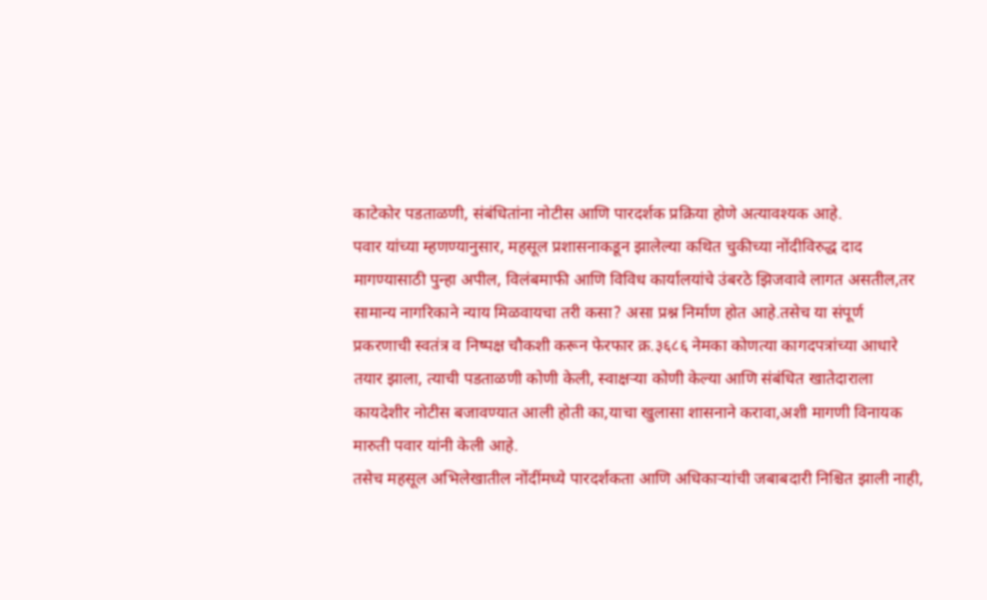काटेकोर पडताळणी, संबंधितांना नोटीस आणि पारदर्शक प्रक्रिया होणे अत्यावश्यक आहे.
पवार यांच्या म्हणण्यानुसार, महसूल प्रशासनाकडून झालेल्या कथित चुकीच्या नोंदीविरुद्ध दाद मागण्यासाठी पुन्हा अपील, विलंबमाफी आणि विविध कार्यालयांचे उंबरठे झिजवावे लागत असतील,तर सामान्य नागरिकाने न्याय मिळवायचा तरी कसा? असा प्रश्न निर्माण होत आहे.तसेच या संपूर्ण प्रकरणाची स्वतंत्र व निष्पक्ष चौकशी करून फेरफार क्र.३६८६ नेमका कोणत्या कागदपत्रांच्या आधारे तयार झाला, त्याची पडताळणी कोणी केली, स्वाक्षऱ्या कोणी केल्या आणि संबंधित खातेदाराला कायदेशीर नोटीस बजावण्यात आली होती का,याचा खुलासा शासनाने करावा,अशी मागणी विनायक मारुती पवार यांनी केली आहे.
तसेच महसूल अभिलेखातील नोंदींमध्ये पारदर्शकता आणि अधिकाऱ्यांची जबाबदारी निश्चित झाली नाही,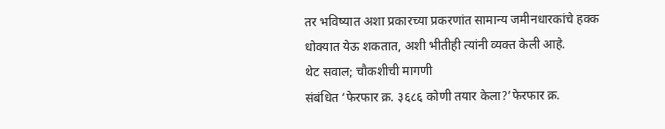तर भविष्यात अशा प्रकारच्या प्रकरणांत सामान्य जमीनधारकांचे हक्क धोक्यात येऊ शकतात, अशी भीतीही त्यांनी व्यक्त केली आहे.
थेट सवाल; चौकशीची मागणी
संबंधित ‘फेरफार क्र. ३६८६ कोणी तयार केला?’फेरफार क्र.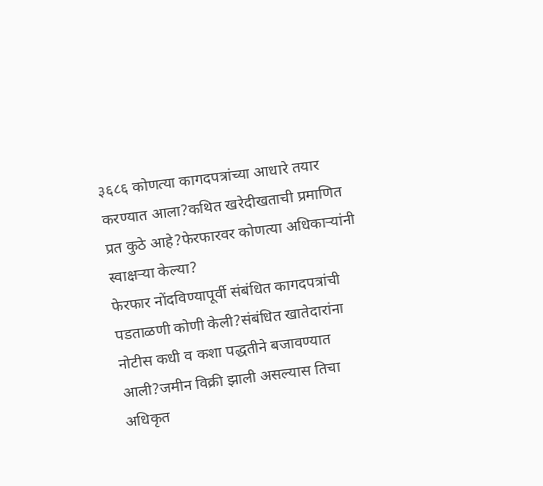३६८६ कोणत्या कागदपत्रांच्या आधारे तयार करण्यात आला?कथित खरेदीखताची प्रमाणित प्रत कुठे आहे?फेरफारवर कोणत्या अधिकाऱ्यांनी स्वाक्षऱ्या केल्या?
फेरफार नोंदविण्यापूर्वी संबंधित कागदपत्रांची पडताळणी कोणी केली?संबंधित खातेदारांना नोटीस कधी व कशा पद्धतीने बजावण्यात आली?जमीन विक्री झाली असल्यास तिचा अधिकृत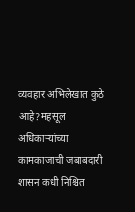व्यवहार अभिलेखात कुठे आहे?महसूल अधिकाऱ्यांच्या कामकाजाची जबाबदारी शासन कधी निश्चित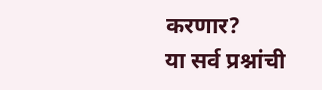करणार?
या सर्व प्रश्नांची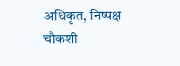अधिकृत, निष्पक्ष चौकशी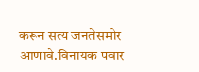करून सत्य जनतेसमोर आणावे.विनायक पवार